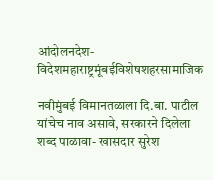आंदोलनदेश-विदेशमहाराष्ट्रमूंबईविशेषशहरसामाजिक

नवीमुंबई विमानतळाला दि.बा. पाटील यांचेच नाव असावे, सरकारने दिलेला शब्द पाळावा- खासदार सुरेश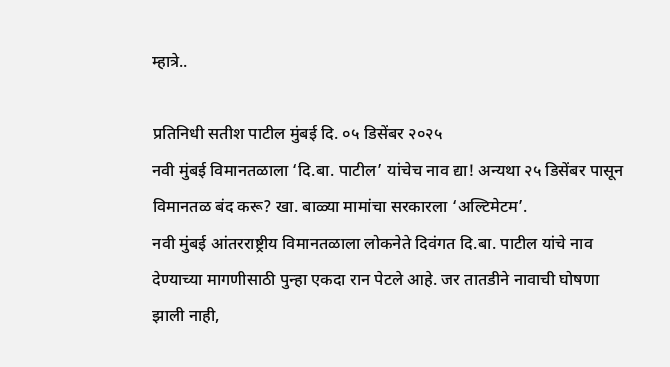म्हात्रे..

प्रतिनिधी सतीश पाटील मुंबई दि. ०५ डिसेंबर २०२५
नवी मुंबई विमानतळाला ‘दि.बा. पाटील’ यांचेच नाव द्या! अन्यथा २५ डिसेंबर पासून विमानतळ बंद करू? खा. बाळ्या मामांचा सरकारला ‘अल्टिमेटम’.
नवी मुंबई आंतरराष्ट्रीय विमानतळाला लोकनेते दिवंगत दि.बा. पाटील यांचे नाव देण्याच्या मागणीसाठी पुन्हा एकदा रान पेटले आहे. जर तातडीने नावाची घोषणा झाली नाही,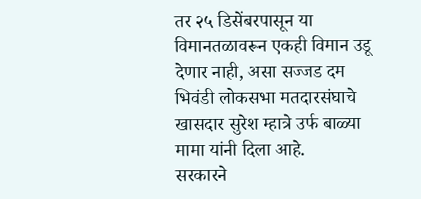तर २५ डिसेंबरपासून या विमानतळावरून एकही विमान उडू देणार नाही, असा सज्जड दम भिवंडी लोकसभा मतदारसंघाचे खासदार सुरेश म्हात्रे उर्फ बाळ्या मामा यांनी दिला आहे.
सरकारने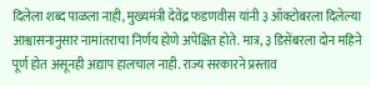दिलेला शब्द पाळला नाही, मुख्यमंत्री देवेंद्र फडणवीस यांनी ३ ऑक्टोबरला दिलेल्या आश्वासनानुसार नामांतराचा निर्णय होणे अपेक्षित होते. मात्र, ३ डिसेंबरला दोन महिने पूर्ण होत असूनही अद्याप हालचाल नाही. राज्य सरकारने प्रस्ताव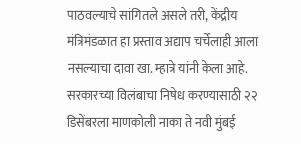पाठवल्याचे सांगितले असले तरी, केंद्रीय मंत्रिमंडळात हा प्रस्ताव अद्याप चर्चेलाही आला नसल्याचा दावा खा. म्हात्रे यांनी केला आहे.
सरकारच्या विलंबाचा निषेध करण्यासाठी २२ डिसेंबरला माणकोली नाका ते नवी मुंबई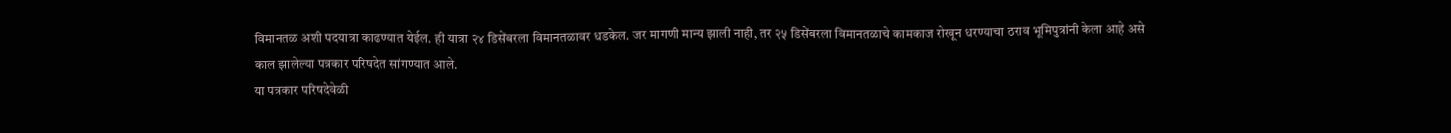विमानतळ अशी पदयात्रा काढण्यात येईल. ही यात्रा २४ डिसेंबरला विमानतळावर धडकेल. जर मागणी मान्य झाली नाही, तर २५ डिसेंबरला विमानतळाचे कामकाज रोखून धरण्याचा ठराव भूमिपुत्रांनी केला आहे असे काल झालेल्या पत्रकार परिषदेत सांगण्यात आले.
या पत्रकार परिषदेवेळी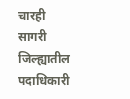चारही सागरी जिल्ह्यातील पदाधिकारी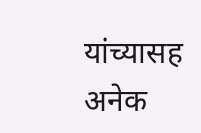यांच्यासह अनेक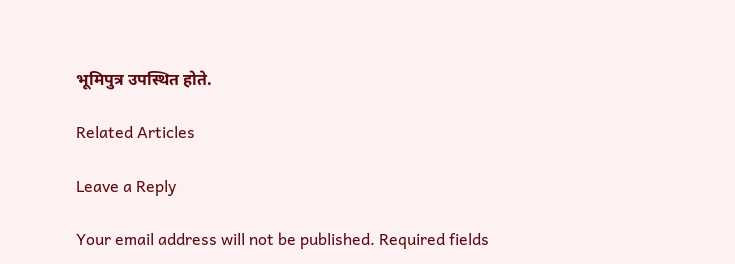भूमिपुत्र उपस्थित होते.

Related Articles

Leave a Reply

Your email address will not be published. Required fields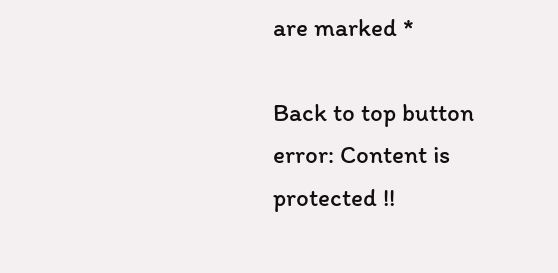are marked *

Back to top button
error: Content is protected !!